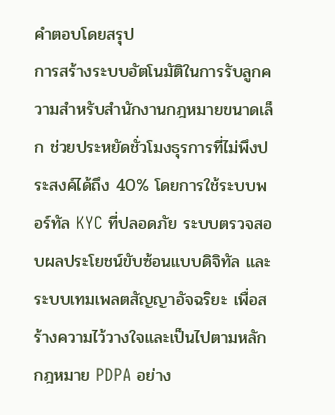คำตอบโดยสรุป
การสร้างระบบอัตโนมัติในการรับลูกความสำหรับสำนักงานกฎหมายขนาดเล็ก ช่วยประหยัดชั่วโมงธุรการที่ไม่พึงประสงค์ได้ถึง 40% โดยการใช้ระบบพอร์ทัล KYC ที่ปลอดภัย ระบบตรวจสอบผลประโยชน์ขับซ้อนแบบดิจิทัล และระบบเทมเพลตสัญญาอัจฉริยะ เพื่อสร้างความไว้วางใจและเป็นไปตามหลักกฎหมาย PDPA อย่าง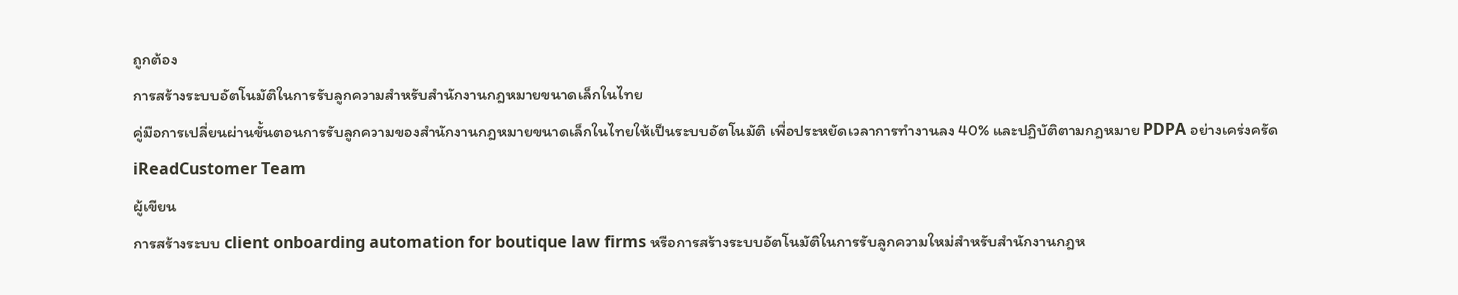ถูกต้อง
การสร้างระบบอัตโนมัติในการรับลูกความสำหรับสำนักงานกฎหมายขนาดเล็กในไทย
คู่มือการเปลี่ยนผ่านขั้นตอนการรับลูกความของสำนักงานกฎหมายขนาดเล็กในไทยให้เป็นระบบอัตโนมัติ เพื่อประหยัดเวลาการทำงานลง 40% และปฏิบัติตามกฎหมาย PDPA อย่างเคร่งครัด
iReadCustomer Team
ผู้เขียน
การสร้างระบบ client onboarding automation for boutique law firms หรือการสร้างระบบอัตโนมัติในการรับลูกความใหม่สำหรับสำนักงานกฎห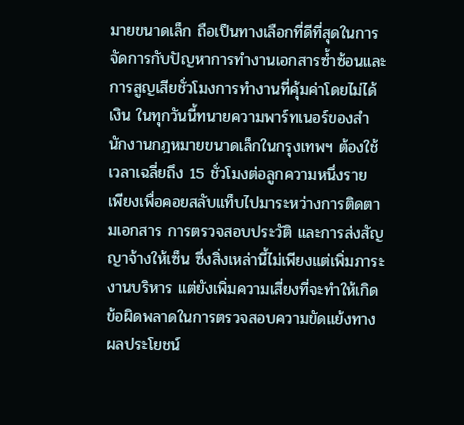มายขนาดเล็ก ถือเป็นทางเลือกที่ดีที่สุดในการจัดการกับปัญหาการทำงานเอกสารซ้ำซ้อนและการสูญเสียชั่วโมงการทำงานที่คุ้มค่าโดยไม่ได้เงิน ในทุกวันนี้ทนายความพาร์ทเนอร์ของสำนักงานกฎหมายขนาดเล็กในกรุงเทพฯ ต้องใช้เวลาเฉลี่ยถึง 15 ชั่วโมงต่อลูกความหนึ่งราย เพียงเพื่อคอยสลับแท็บไปมาระหว่างการติดตามเอกสาร การตรวจสอบประวัติ และการส่งสัญญาจ้างให้เซ็น ซึ่งสิ่งเหล่านี้ไม่เพียงแต่เพิ่มภาระงานบริหาร แต่ยังเพิ่มความเสี่ยงที่จะทำให้เกิดข้อผิดพลาดในการตรวจสอบความขัดแย้งทางผลประโยชน์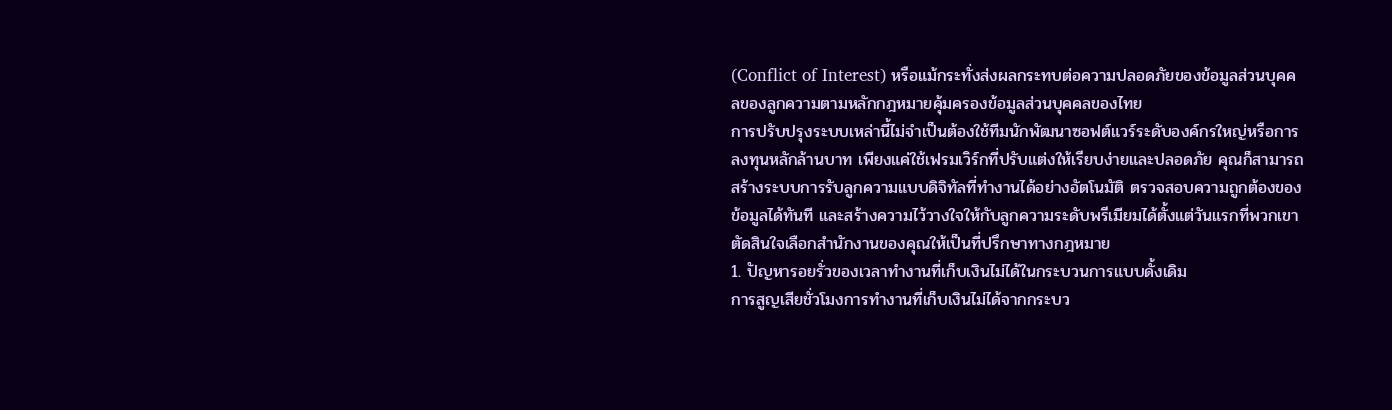(Conflict of Interest) หรือแม้กระทั่งส่งผลกระทบต่อความปลอดภัยของข้อมูลส่วนบุคคลของลูกความตามหลักกฎหมายคุ้มครองข้อมูลส่วนบุคคลของไทย
การปรับปรุงระบบเหล่านี้ไม่จำเป็นต้องใช้ทีมนักพัฒนาซอฟต์แวร์ระดับองค์กรใหญ่หรือการลงทุนหลักล้านบาท เพียงแค่ใช้เฟรมเวิร์กที่ปรับแต่งให้เรียบง่ายและปลอดภัย คุณก็สามารถสร้างระบบการรับลูกความแบบดิจิทัลที่ทำงานได้อย่างอัตโนมัติ ตรวจสอบความถูกต้องของข้อมูลได้ทันที และสร้างความไว้วางใจให้กับลูกความระดับพรีเมียมได้ตั้งแต่วันแรกที่พวกเขาตัดสินใจเลือกสำนักงานของคุณให้เป็นที่ปรึกษาทางกฎหมาย
1. ปัญหารอยรั่วของเวลาทำงานที่เก็บเงินไม่ได้ในกระบวนการแบบดั้งเดิม
การสูญเสียชั่วโมงการทำงานที่เก็บเงินไม่ได้จากกระบว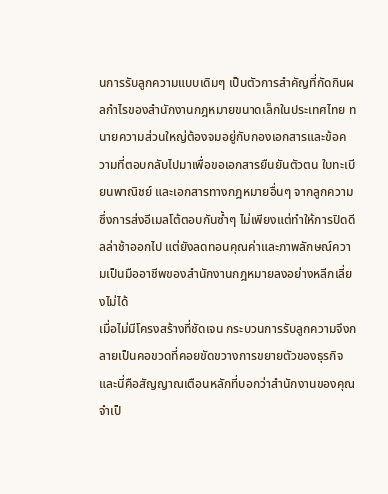นการรับลูกความแบบเดิมๆ เป็นตัวการสำคัญที่กัดกินผลกำไรของสำนักงานกฎหมายขนาดเล็กในประเทศไทย ทนายความส่วนใหญ่ต้องจมอยู่กับกองเอกสารและข้อความที่ตอบกลับไปมาเพื่อขอเอกสารยืนยันตัวตน ใบทะเบียนพาณิชย์ และเอกสารทางกฎหมายอื่นๆ จากลูกความ ซึ่งการส่งอีเมลโต้ตอบกันซ้ำๆ ไม่เพียงแต่ทำให้การปิดดีลล่าช้าออกไป แต่ยังลดทอนคุณค่าและภาพลักษณ์ความเป็นมืออาชีพของสำนักงานกฎหมายลงอย่างหลีกเลี่ยงไม่ได้
เมื่อไม่มีโครงสร้างที่ชัดเจน กระบวนการรับลูกความจึงกลายเป็นคอขวดที่คอยขัดขวางการขยายตัวของธุรกิจ และนี่คือสัญญาณเตือนหลักที่บอกว่าสำนักงานของคุณจำเป็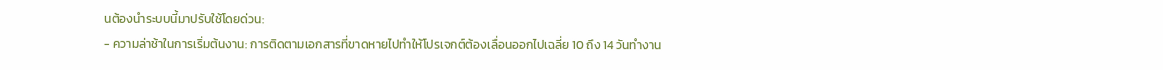นต้องนำระบบนี้มาปรับใช้โดยด่วน:
- ความล่าช้าในการเริ่มต้นงาน: การติดตามเอกสารที่ขาดหายไปทำให้โปรเจกต์ต้องเลื่อนออกไปเฉลี่ย 10 ถึง 14 วันทำงาน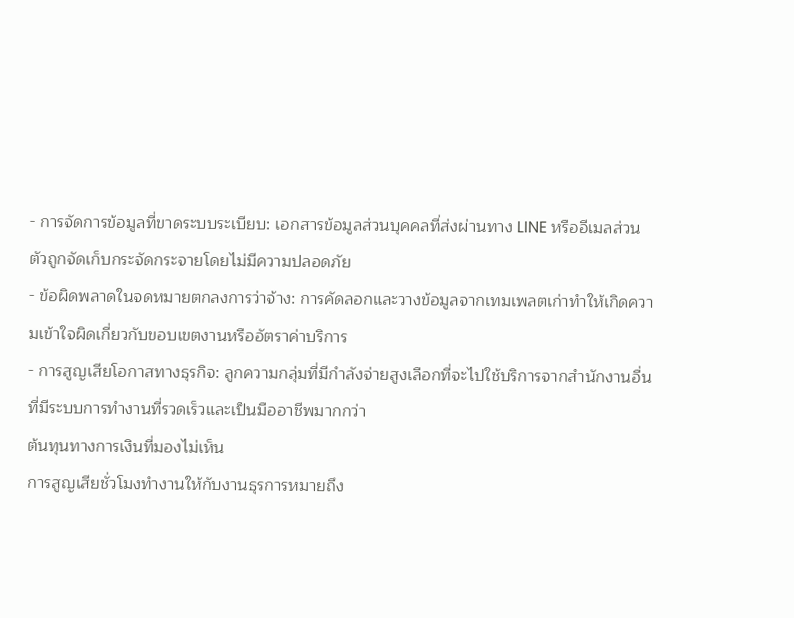- การจัดการข้อมูลที่ขาดระบบระเบียบ: เอกสารข้อมูลส่วนบุคคลที่ส่งผ่านทาง LINE หรืออีเมลส่วนตัวถูกจัดเก็บกระจัดกระจายโดยไม่มีความปลอดภัย
- ข้อผิดพลาดในจดหมายตกลงการว่าจ้าง: การคัดลอกและวางข้อมูลจากเทมเพลตเก่าทำให้เกิดความเข้าใจผิดเกี่ยวกับขอบเขตงานหรืออัตราค่าบริการ
- การสูญเสียโอกาสทางธุรกิจ: ลูกความกลุ่มที่มีกำลังจ่ายสูงเลือกที่จะไปใช้บริการจากสำนักงานอื่นที่มีระบบการทำงานที่รวดเร็วและเป็นมืออาชีพมากกว่า
ต้นทุนทางการเงินที่มองไม่เห็น
การสูญเสียชั่วโมงทำงานให้กับงานธุรการหมายถึง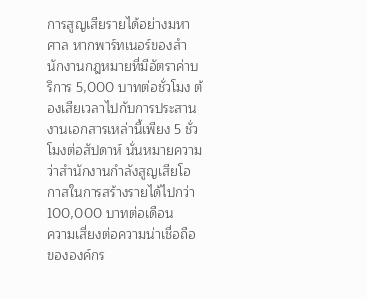การสูญเสียรายได้อย่างมหาศาล หากพาร์ทเนอร์ของสำนักงานกฎหมายที่มีอัตราค่าบริการ 5,000 บาทต่อชั่วโมง ต้องเสียเวลาไปกับการประสานงานเอกสารเหล่านี้เพียง 5 ชั่วโมงต่อสัปดาห์ นั่นหมายความว่าสำนักงานกำลังสูญเสียโอกาสในการสร้างรายได้ไปกว่า 100,000 บาทต่อเดือน
ความเสี่ยงต่อความน่าเชื่อถือขององค์กร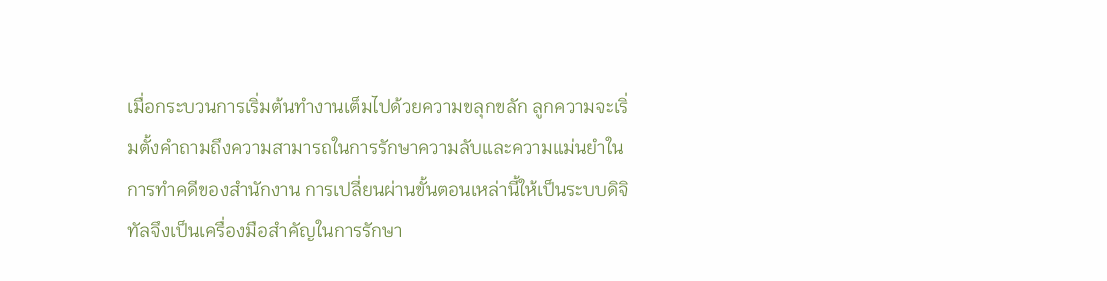เมื่อกระบวนการเริ่มต้นทำงานเต็มไปด้วยความขลุกขลัก ลูกความจะเริ่มตั้งคำถามถึงความสามารถในการรักษาความลับและความแม่นยำในการทำคดีของสำนักงาน การเปลี่ยนผ่านขั้นตอนเหล่านี้ให้เป็นระบบดิจิทัลจึงเป็นเครื่องมือสำคัญในการรักษา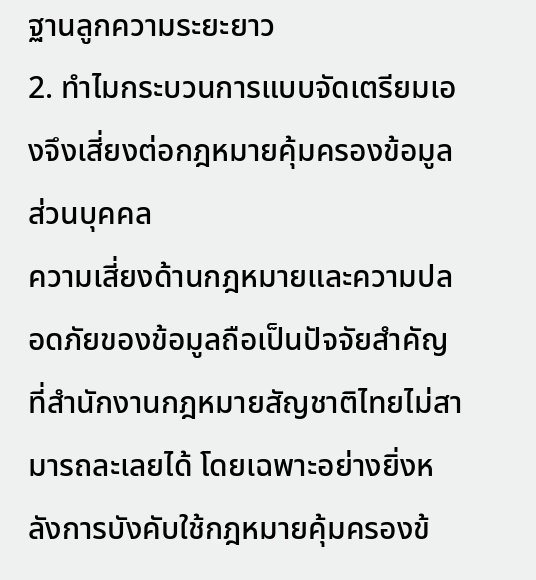ฐานลูกความระยะยาว
2. ทำไมกระบวนการแบบจัดเตรียมเองจึงเสี่ยงต่อกฎหมายคุ้มครองข้อมูลส่วนบุคคล
ความเสี่ยงด้านกฎหมายและความปลอดภัยของข้อมูลถือเป็นปัจจัยสำคัญที่สำนักงานกฎหมายสัญชาติไทยไม่สามารถละเลยได้ โดยเฉพาะอย่างยิ่งหลังการบังคับใช้กฎหมายคุ้มครองข้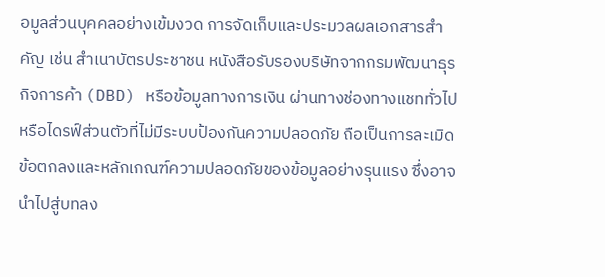อมูลส่วนบุคคลอย่างเข้มงวด การจัดเก็บและประมวลผลเอกสารสำคัญ เช่น สำเนาบัตรประชาชน หนังสือรับรองบริษัทจากกรมพัฒนาธุรกิจการค้า (DBD) หรือข้อมูลทางการเงิน ผ่านทางช่องทางแชททั่วไปหรือไดรฟ์ส่วนตัวที่ไม่มีระบบป้องกันความปลอดภัย ถือเป็นการละเมิดข้อตกลงและหลักเกณฑ์ความปลอดภัยของข้อมูลอย่างรุนแรง ซึ่งอาจนำไปสู่บทลง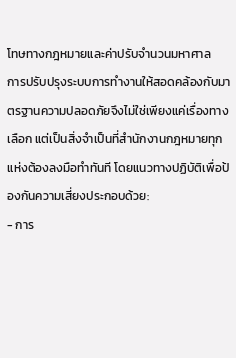โทษทางกฎหมายและค่าปรับจำนวนมหาศาล
การปรับปรุงระบบการทำงานให้สอดคล้องกับมาตรฐานความปลอดภัยจึงไม่ใช่เพียงแค่เรื่องทางเลือก แต่เป็นสิ่งจำเป็นที่สำนักงานกฎหมายทุกแห่งต้องลงมือทำทันที โดยแนวทางปฏิบัติเพื่อป้องกันความเสี่ยงประกอบด้วย:
- การ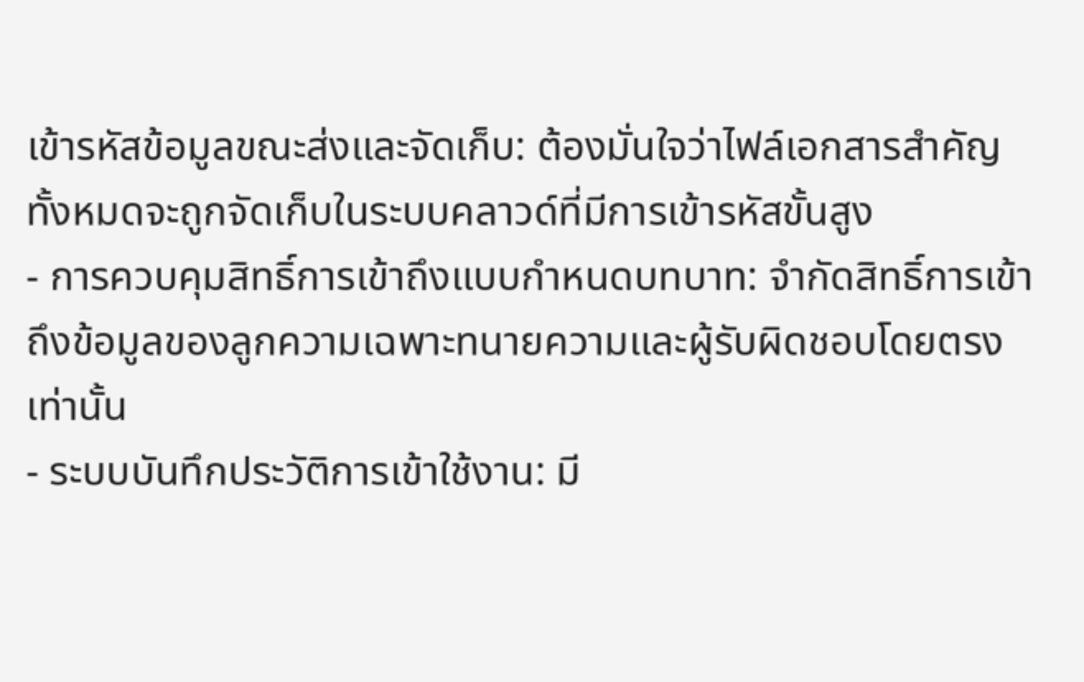เข้ารหัสข้อมูลขณะส่งและจัดเก็บ: ต้องมั่นใจว่าไฟล์เอกสารสำคัญทั้งหมดจะถูกจัดเก็บในระบบคลาวด์ที่มีการเข้ารหัสขั้นสูง
- การควบคุมสิทธิ์การเข้าถึงแบบกำหนดบทบาท: จำกัดสิทธิ์การเข้าถึงข้อมูลของลูกความเฉพาะทนายความและผู้รับผิดชอบโดยตรงเท่านั้น
- ระบบบันทึกประวัติการเข้าใช้งาน: มี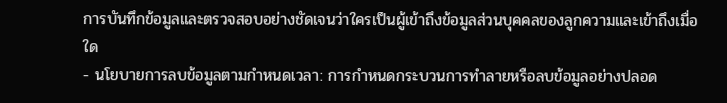การบันทึกข้อมูลและตรวจสอบอย่างชัดเจนว่าใครเป็นผู้เข้าถึงข้อมูลส่วนบุคคลของลูกความและเข้าถึงเมื่อใด
- นโยบายการลบข้อมูลตามกำหนดเวลา: การกำหนดกระบวนการทำลายหรือลบข้อมูลอย่างปลอด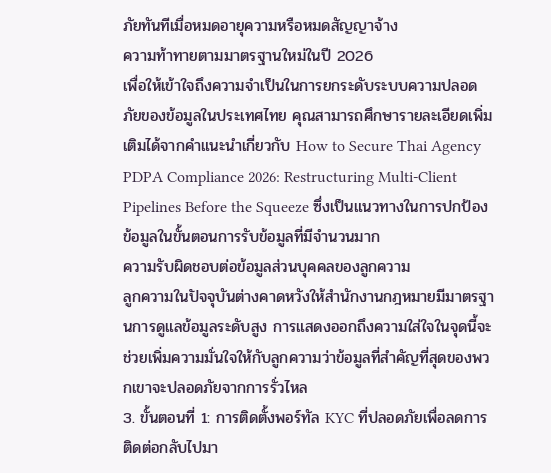ภัยทันทีเมื่อหมดอายุความหรือหมดสัญญาจ้าง
ความท้าทายตามมาตรฐานใหม่ในปี 2026
เพื่อให้เข้าใจถึงความจำเป็นในการยกระดับระบบความปลอดภัยของข้อมูลในประเทศไทย คุณสามารถศึกษารายละเอียดเพิ่มเติมได้จากคำแนะนำเกี่ยวกับ How to Secure Thai Agency PDPA Compliance 2026: Restructuring Multi-Client Pipelines Before the Squeeze ซึ่งเป็นแนวทางในการปกป้องข้อมูลในขั้นตอนการรับข้อมูลที่มีจำนวนมาก
ความรับผิดชอบต่อข้อมูลส่วนบุคคลของลูกความ
ลูกความในปัจจุบันต่างคาดหวังให้สำนักงานกฎหมายมีมาตรฐานการดูแลข้อมูลระดับสูง การแสดงออกถึงความใส่ใจในจุดนี้จะช่วยเพิ่มความมั่นใจให้กับลูกความว่าข้อมูลที่สำคัญที่สุดของพวกเขาจะปลอดภัยจากการรั่วไหล
3. ขั้นตอนที่ 1: การติดตั้งพอร์ทัล KYC ที่ปลอดภัยเพื่อลดการติดต่อกลับไปมา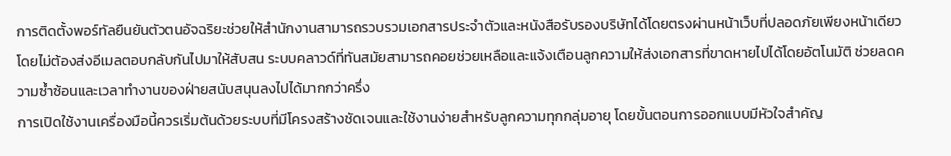การติดตั้งพอร์ทัลยืนยันตัวตนอัจฉริยะช่วยให้สำนักงานสามารถรวบรวมเอกสารประจำตัวและหนังสือรับรองบริษัทได้โดยตรงผ่านหน้าเว็บที่ปลอดภัยเพียงหน้าเดียว โดยไม่ต้องส่งอีเมลตอบกลับกันไปมาให้สับสน ระบบคลาวด์ที่ทันสมัยสามารถคอยช่วยเหลือและแจ้งเตือนลูกความให้ส่งเอกสารที่ขาดหายไปได้โดยอัตโนมัติ ช่วยลดความซ้ำซ้อนและเวลาทำงานของฝ่ายสนับสนุนลงไปได้มากกว่าครึ่ง
การเปิดใช้งานเครื่องมือนี้ควรเริ่มต้นด้วยระบบที่มีโครงสร้างชัดเจนและใช้งานง่ายสำหรับลูกความทุกกลุ่มอายุ โดยขั้นตอนการออกแบบมีหัวใจสำคัญ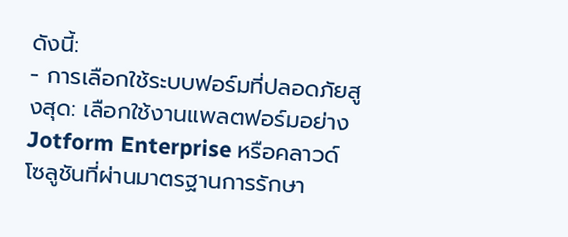ดังนี้:
- การเลือกใช้ระบบฟอร์มที่ปลอดภัยสูงสุด: เลือกใช้งานแพลตฟอร์มอย่าง Jotform Enterprise หรือคลาวด์โซลูชันที่ผ่านมาตรฐานการรักษา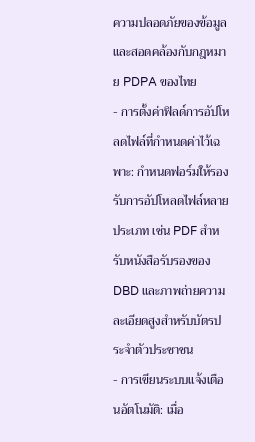ความปลอดภัยของข้อมูลและสอดคล้องกับกฎหมาย PDPA ของไทย
- การตั้งค่าฟิลด์การอัปโหลดไฟล์ที่กำหนดค่าไว้เฉพาะ: กำหนดฟอร์มให้รองรับการอัปโหลดไฟล์หลายประเภท เช่น PDF สำหรับหนังสือรับรองของ DBD และภาพถ่ายความละเอียดสูงสำหรับบัตรประจำตัวประชาชน
- การเขียนระบบแจ้งเตือนอัตโนมัติ: เมื่อ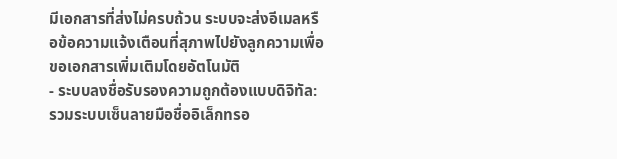มีเอกสารที่ส่งไม่ครบถ้วน ระบบจะส่งอีเมลหรือข้อความแจ้งเตือนที่สุภาพไปยังลูกความเพื่อขอเอกสารเพิ่มเติมโดยอัตโนมัติ
- ระบบลงชื่อรับรองความถูกต้องแบบดิจิทัล: รวมระบบเซ็นลายมือชื่ออิเล็กทรอ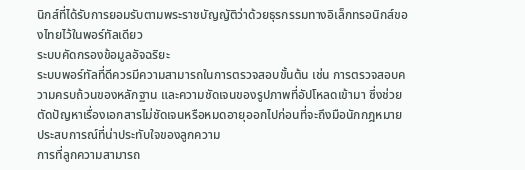นิกส์ที่ได้รับการยอมรับตามพระราชบัญญัติว่าด้วยธุรกรรมทางอิเล็กทรอนิกส์ของไทยไว้ในพอร์ทัลเดียว
ระบบคัดกรองข้อมูลอัจฉริยะ
ระบบพอร์ทัลที่ดีควรมีความสามารถในการตรวจสอบขั้นต้น เช่น การตรวจสอบความครบถ้วนของหลักฐาน และความชัดเจนของรูปภาพที่อัปโหลดเข้ามา ซึ่งช่วยตัดปัญหาเรื่องเอกสารไม่ชัดเจนหรือหมดอายุออกไปก่อนที่จะถึงมือนักกฎหมาย
ประสบการณ์ที่น่าประทับใจของลูกความ
การที่ลูกความสามารถ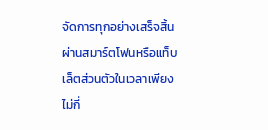จัดการทุกอย่างเสร็จสิ้นผ่านสมาร์ตโฟนหรือแท็บเล็ตส่วนตัวในเวลาเพียงไม่กี่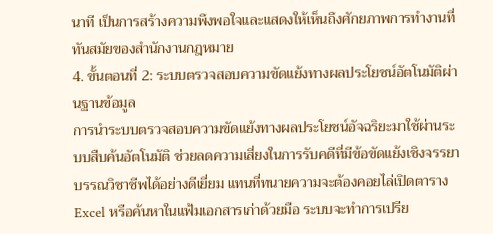นาที เป็นการสร้างความพึงพอใจและแสดงให้เห็นถึงศักยภาพการทำงานที่ทันสมัยของสำนักงานกฎหมาย
4. ขั้นตอนที่ 2: ระบบตรวจสอบความขัดแย้งทางผลประโยชน์อัตโนมัติผ่านฐานข้อมูล
การนำระบบตรวจสอบความขัดแย้งทางผลประโยชน์อัจฉริยะมาใช้ผ่านระบบสืบค้นอัตโนมัติ ช่วยลดความเสี่ยงในการรับคดีที่มีข้อขัดแย้งเชิงจรรยาบรรณวิชาชีพได้อย่างดีเยี่ยม แทนที่ทนายความจะต้องคอยไล่เปิดตาราง Excel หรือค้นหาในแฟ้มเอกสารเก่าด้วยมือ ระบบจะทำการเปรีย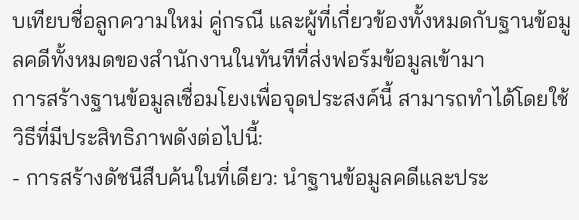บเทียบชื่อลูกความใหม่ คู่กรณี และผู้ที่เกี่ยวข้องทั้งหมดกับฐานข้อมูลคดีทั้งหมดของสำนักงานในทันทีที่ส่งฟอร์มข้อมูลเข้ามา
การสร้างฐานข้อมูลเชื่อมโยงเพื่อจุดประสงค์นี้ สามารถทำได้โดยใช้วิธีที่มีประสิทธิภาพดังต่อไปนี้:
- การสร้างดัชนีสืบค้นในที่เดียว: นำฐานข้อมูลคดีและประ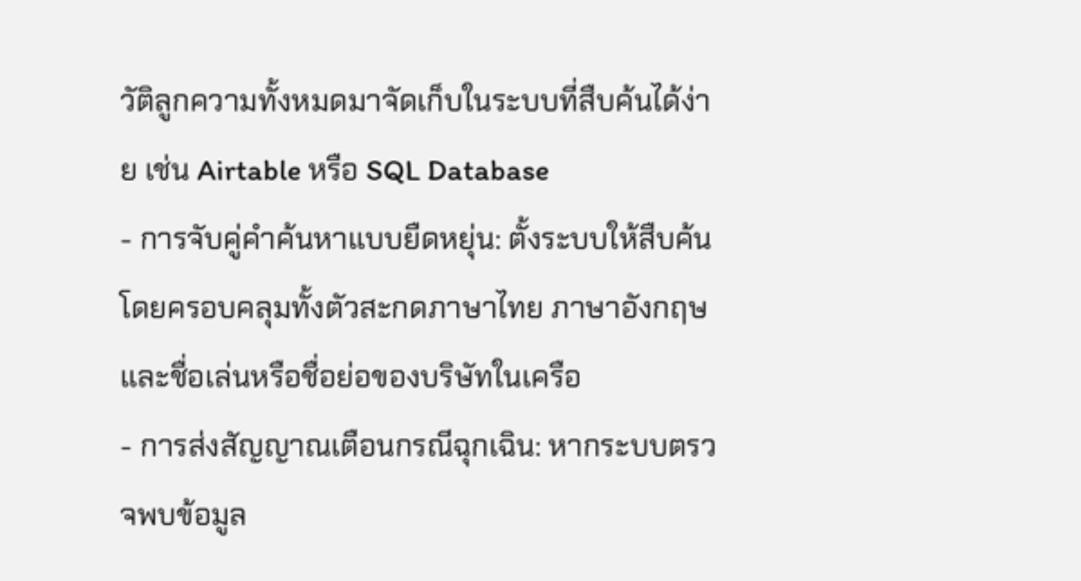วัติลูกความทั้งหมดมาจัดเก็บในระบบที่สืบค้นได้ง่าย เช่น Airtable หรือ SQL Database
- การจับคู่คำค้นหาแบบยืดหยุ่น: ตั้งระบบให้สืบค้นโดยครอบคลุมทั้งตัวสะกดภาษาไทย ภาษาอังกฤษ และชื่อเล่นหรือชื่อย่อของบริษัทในเครือ
- การส่งสัญญาณเตือนกรณีฉุกเฉิน: หากระบบตรวจพบข้อมูล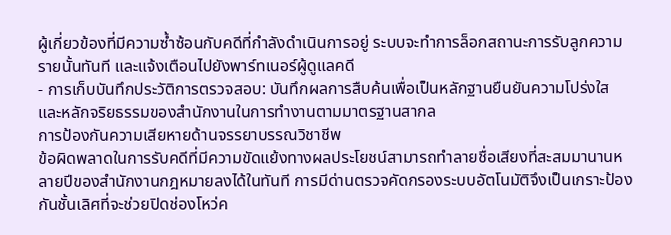ผู้เกี่ยวข้องที่มีความซ้ำซ้อนกับคดีที่กำลังดำเนินการอยู่ ระบบจะทำการล็อกสถานะการรับลูกความรายนั้นทันที และแจ้งเตือนไปยังพาร์ทเนอร์ผู้ดูแลคดี
- การเก็บบันทึกประวัติการตรวจสอบ: บันทึกผลการสืบค้นเพื่อเป็นหลักฐานยืนยันความโปร่งใสและหลักจริยธรรมของสำนักงานในการทำงานตามมาตรฐานสากล
การป้องกันความเสียหายด้านจรรยาบรรณวิชาชีพ
ข้อผิดพลาดในการรับคดีที่มีความขัดแย้งทางผลประโยชน์สามารถทำลายชื่อเสียงที่สะสมมานานหลายปีของสำนักงานกฎหมายลงได้ในทันที การมีด่านตรวจคัดกรองระบบอัตโนมัติจึงเป็นเกราะป้องกันชั้นเลิศที่จะช่วยปิดช่องโหว่ค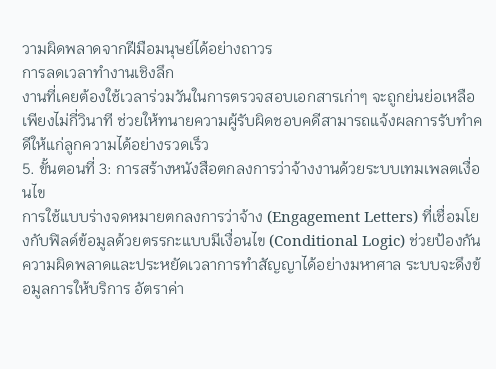วามผิดพลาดจากฝีมือมนุษย์ได้อย่างถาวร
การลดเวลาทำงานเชิงลึก
งานที่เคยต้องใช้เวลาร่วมวันในการตรวจสอบเอกสารเก่าๆ จะถูกย่นย่อเหลือเพียงไม่กี่วินาที ช่วยให้ทนายความผู้รับผิดชอบคดีสามารถแจ้งผลการรับทำคดีให้แก่ลูกความได้อย่างรวดเร็ว
5. ขั้นตอนที่ 3: การสร้างหนังสือตกลงการว่าจ้างงานด้วยระบบเทมเพลตเงื่อนไข
การใช้แบบร่างจดหมายตกลงการว่าจ้าง (Engagement Letters) ที่เชื่อมโยงกับฟิลด์ข้อมูลด้วยตรรกะแบบมีเงื่อนไข (Conditional Logic) ช่วยป้องกันความผิดพลาดและประหยัดเวลาการทำสัญญาได้อย่างมหาศาล ระบบจะดึงข้อมูลการให้บริการ อัตราค่า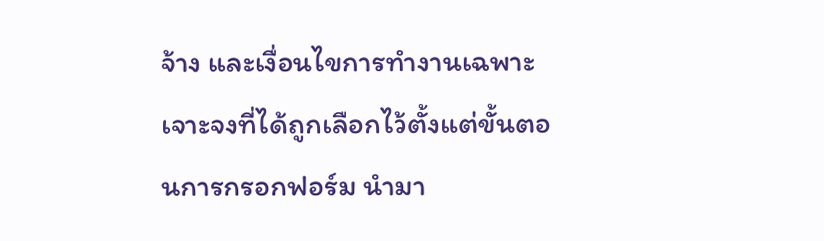จ้าง และเงื่อนไขการทำงานเฉพาะเจาะจงที่ได้ถูกเลือกไว้ตั้งแต่ขั้นตอนการกรอกฟอร์ม นำมา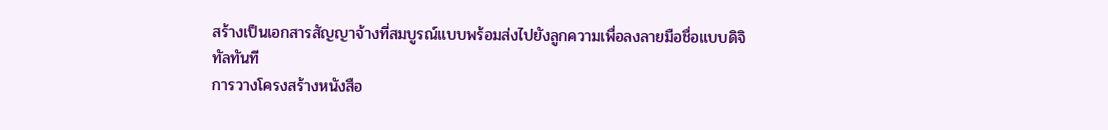สร้างเป็นเอกสารสัญญาจ้างที่สมบูรณ์แบบพร้อมส่งไปยังลูกความเพื่อลงลายมือชื่อแบบดิจิทัลทันที
การวางโครงสร้างหนังสือ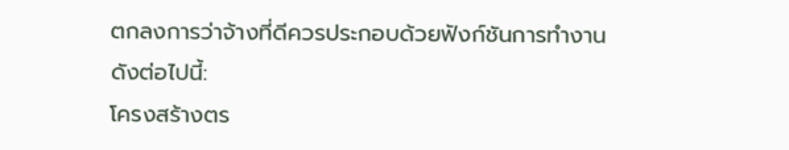ตกลงการว่าจ้างที่ดีควรประกอบด้วยฟังก์ชันการทำงานดังต่อไปนี้:
โครงสร้างตร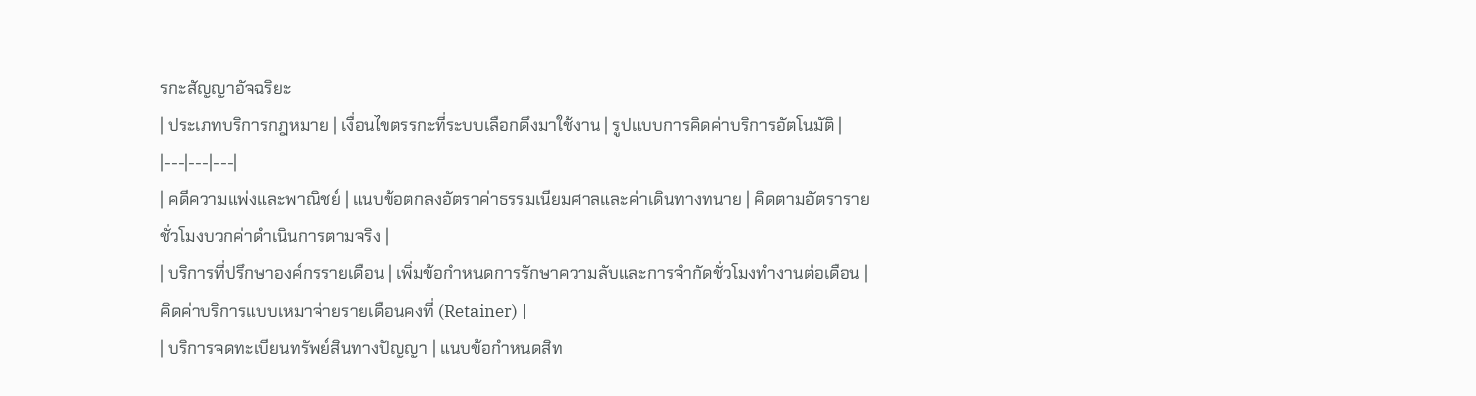รกะสัญญาอัจฉริยะ
| ประเภทบริการกฎหมาย | เงื่อนไขตรรกะที่ระบบเลือกดึงมาใช้งาน | รูปแบบการคิดค่าบริการอัตโนมัติ |
|---|---|---|
| คดีความแพ่งและพาณิชย์ | แนบข้อตกลงอัตราค่าธรรมเนียมศาลและค่าเดินทางทนาย | คิดตามอัตรารายชั่วโมงบวกค่าดำเนินการตามจริง |
| บริการที่ปรึกษาองค์กรรายเดือน | เพิ่มข้อกำหนดการรักษาความลับและการจำกัดชั่วโมงทำงานต่อเดือน | คิดค่าบริการแบบเหมาจ่ายรายเดือนคงที่ (Retainer) |
| บริการจดทะเบียนทรัพย์สินทางปัญญา | แนบข้อกำหนดสิท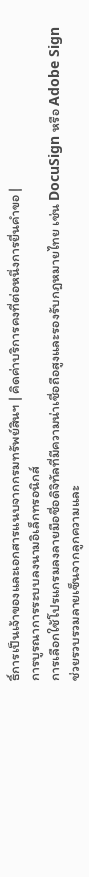ธิ์การเป็นเจ้าของและเอกสารแนบจากกรมทรัพย์สินฯ | คิดค่าบริการคงที่ต่อหนึ่งการยื่นคำขอ |
การบูรณาการระบบลงนามอิเล็กทรอนิกส์
การเลือกใช้โปรแกรมลงลายมือชื่อดิจิทัลที่มีความน่าเชื่อถือสูงและรองรับกฎหมายไทย เช่น DocuSign หรือ Adobe Sign ช่วยรวบรวมลายเซ็นจากลูกความและ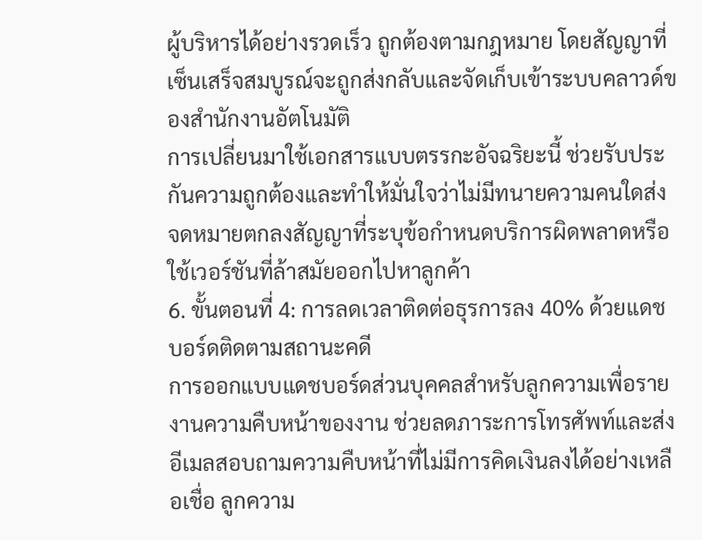ผู้บริหารได้อย่างรวดเร็ว ถูกต้องตามกฎหมาย โดยสัญญาที่เซ็นเสร็จสมบูรณ์จะถูกส่งกลับและจัดเก็บเข้าระบบคลาวด์ของสำนักงานอัตโนมัติ
การเปลี่ยนมาใช้เอกสารแบบตรรกะอัจฉริยะนี้ ช่วยรับประกันความถูกต้องและทำให้มั่นใจว่าไม่มีทนายความคนใดส่งจดหมายตกลงสัญญาที่ระบุข้อกำหนดบริการผิดพลาดหรือใช้เวอร์ชันที่ล้าสมัยออกไปหาลูกค้า
6. ขั้นตอนที่ 4: การลดเวลาติดต่อธุรการลง 40% ด้วยแดชบอร์ดติดตามสถานะคดี
การออกแบบแดชบอร์ดส่วนบุคคลสำหรับลูกความเพื่อรายงานความคืบหน้าของงาน ช่วยลดภาระการโทรศัพท์และส่งอีเมลสอบถามความคืบหน้าที่ไม่มีการคิดเงินลงได้อย่างเหลือเชื่อ ลูกความ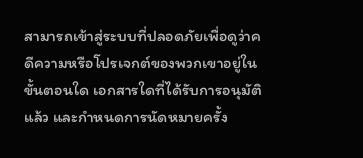สามารถเข้าสู่ระบบที่ปลอดภัยเพื่อดูว่าคดีความหรือโปรเจกต์ของพวกเขาอยู่ในขั้นตอนใด เอกสารใดที่ได้รับการอนุมัติแล้ว และกำหนดการนัดหมายครั้ง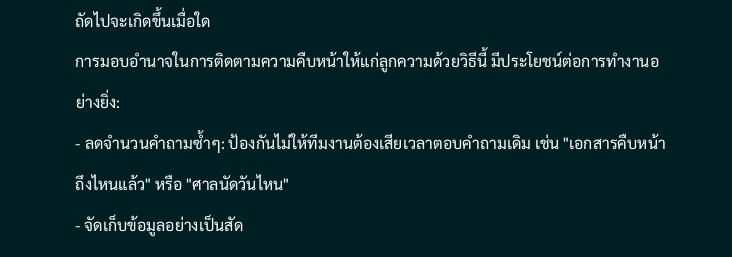ถัดไปจะเกิดขึ้นเมื่อใด
การมอบอำนาจในการติดตามความคืบหน้าให้แก่ลูกความด้วยวิธีนี้ มีประโยชน์ต่อการทำงานอย่างยิ่ง:
- ลดจำนวนคำถามซ้ำๆ: ป้องกันไม่ให้ทีมงานต้องเสียเวลาตอบคำถามเดิม เช่น "เอกสารคืบหน้าถึงไหนแล้ว" หรือ "ศาลนัดวันไหน"
- จัดเก็บข้อมูลอย่างเป็นสัด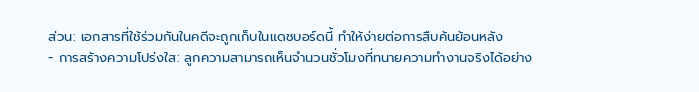ส่วน: เอกสารที่ใช้ร่วมกันในคดีจะถูกเก็บในแดชบอร์ดนี้ ทำให้ง่ายต่อการสืบค้นย้อนหลัง
- การสร้างความโปร่งใส: ลูกความสามารถเห็นจำนวนชั่วโมงที่ทนายความทำงานจริงได้อย่าง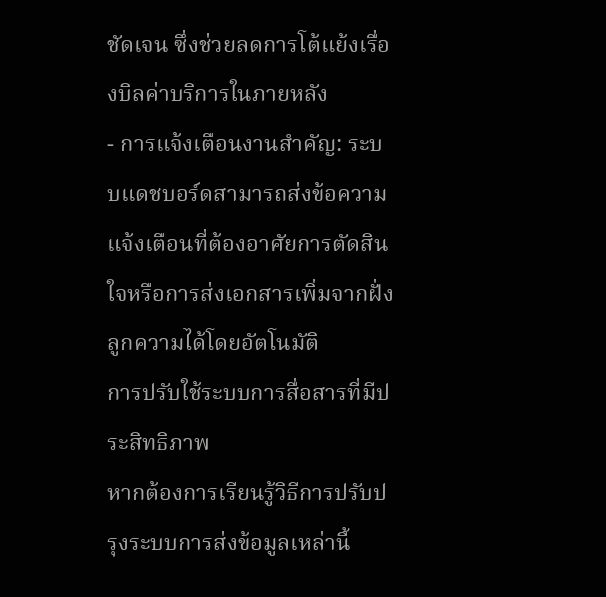ชัดเจน ซึ่งช่วยลดการโต้แย้งเรื่องบิลค่าบริการในภายหลัง
- การแจ้งเตือนงานสำคัญ: ระบบแดชบอร์ดสามารถส่งข้อความแจ้งเตือนที่ต้องอาศัยการตัดสินใจหรือการส่งเอกสารเพิ่มจากฝั่งลูกความได้โดยอัตโนมัติ
การปรับใช้ระบบการสื่อสารที่มีประสิทธิภาพ
หากต้องการเรียนรู้วิธีการปรับปรุงระบบการส่งข้อมูลเหล่านี้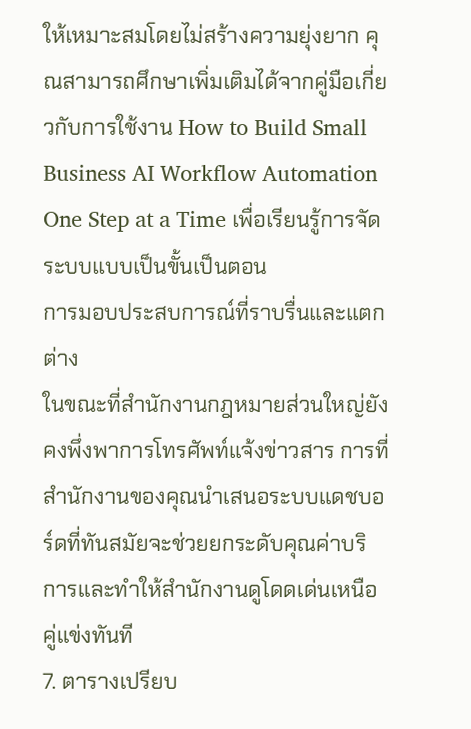ให้เหมาะสมโดยไม่สร้างความยุ่งยาก คุณสามารถศึกษาเพิ่มเติมได้จากคู่มือเกี่ยวกับการใช้งาน How to Build Small Business AI Workflow Automation One Step at a Time เพื่อเรียนรู้การจัดระบบแบบเป็นขั้นเป็นตอน
การมอบประสบการณ์ที่ราบรื่นและแตกต่าง
ในขณะที่สำนักงานกฎหมายส่วนใหญ่ยังคงพึ่งพาการโทรศัพท์แจ้งข่าวสาร การที่สำนักงานของคุณนำเสนอระบบแดชบอร์ดที่ทันสมัยจะช่วยยกระดับคุณค่าบริการและทำให้สำนักงานดูโดดเด่นเหนือคู่แข่งทันที
7. ตารางเปรียบ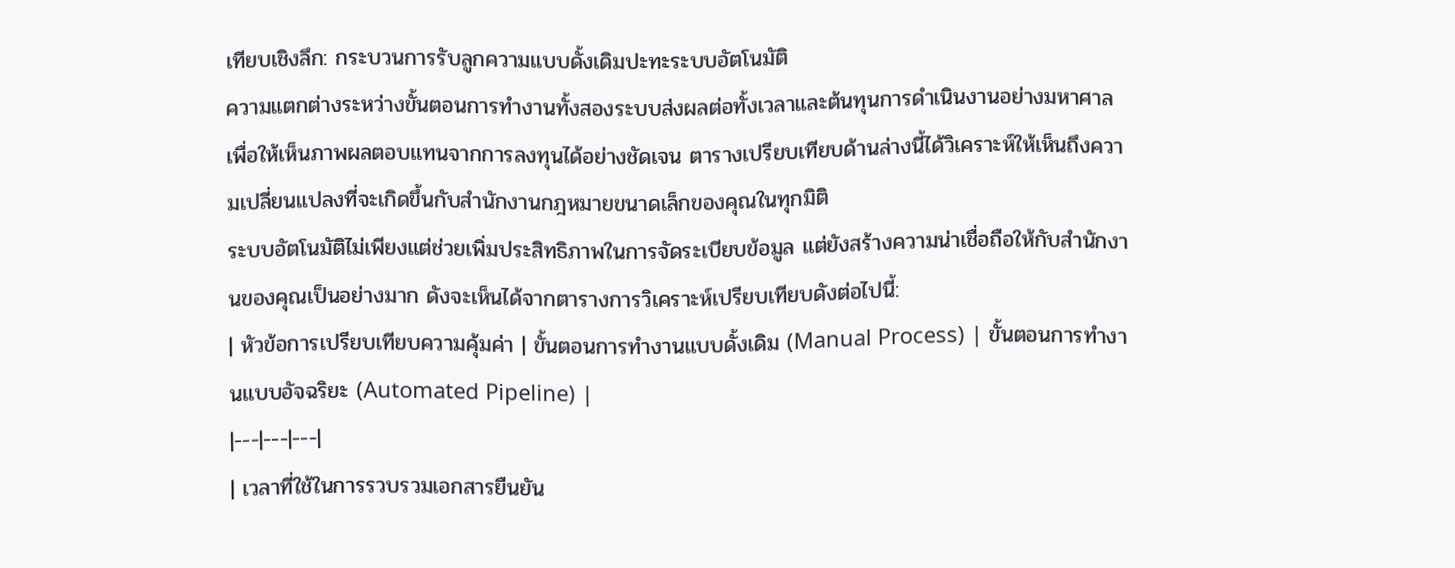เทียบเชิงลึก: กระบวนการรับลูกความแบบดั้งเดิมปะทะระบบอัตโนมัติ
ความแตกต่างระหว่างขั้นตอนการทำงานทั้งสองระบบส่งผลต่อทั้งเวลาและต้นทุนการดำเนินงานอย่างมหาศาล เพื่อให้เห็นภาพผลตอบแทนจากการลงทุนได้อย่างชัดเจน ตารางเปรียบเทียบด้านล่างนี้ได้วิเคราะห์ให้เห็นถึงความเปลี่ยนแปลงที่จะเกิดขึ้นกับสำนักงานกฎหมายขนาดเล็กของคุณในทุกมิติ
ระบบอัตโนมัติไม่เพียงแต่ช่วยเพิ่มประสิทธิภาพในการจัดระเบียบข้อมูล แต่ยังสร้างความน่าเชื่อถือให้กับสำนักงานของคุณเป็นอย่างมาก ดังจะเห็นได้จากตารางการวิเคราะห์เปรียบเทียบดังต่อไปนี้:
| หัวข้อการเปรียบเทียบความคุ้มค่า | ขั้นตอนการทำงานแบบดั้งเดิม (Manual Process) | ขั้นตอนการทำงานแบบอัจฉริยะ (Automated Pipeline) |
|---|---|---|
| เวลาที่ใช้ในการรวบรวมเอกสารยืนยัน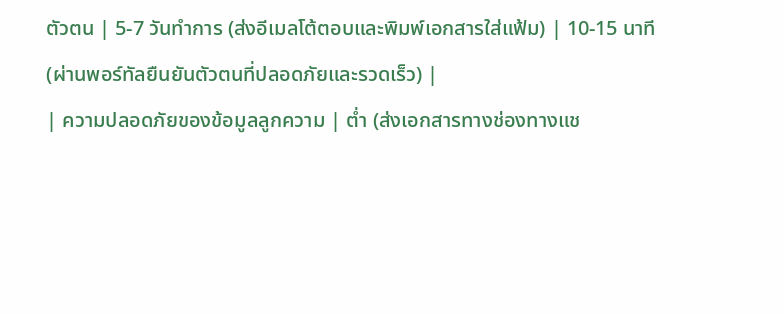ตัวตน | 5-7 วันทำการ (ส่งอีเมลโต้ตอบและพิมพ์เอกสารใส่แฟ้ม) | 10-15 นาที (ผ่านพอร์ทัลยืนยันตัวตนที่ปลอดภัยและรวดเร็ว) |
| ความปลอดภัยของข้อมูลลูกความ | ต่ำ (ส่งเอกสารทางช่องทางแช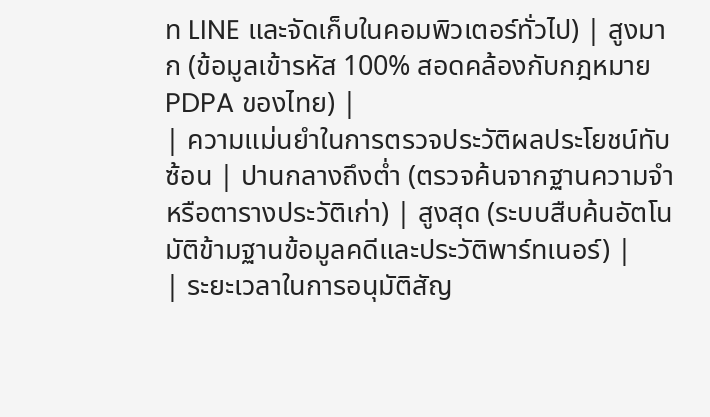ท LINE และจัดเก็บในคอมพิวเตอร์ทั่วไป) | สูงมาก (ข้อมูลเข้ารหัส 100% สอดคล้องกับกฎหมาย PDPA ของไทย) |
| ความแม่นยำในการตรวจประวัติผลประโยชน์ทับซ้อน | ปานกลางถึงต่ำ (ตรวจค้นจากฐานความจำหรือตารางประวัติเก่า) | สูงสุด (ระบบสืบค้นอัตโนมัติข้ามฐานข้อมูลคดีและประวัติพาร์ทเนอร์) |
| ระยะเวลาในการอนุมัติสัญ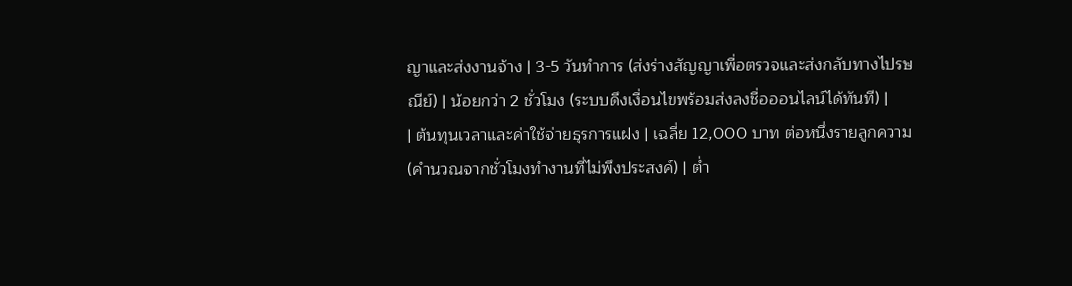ญาและส่งงานจ้าง | 3-5 วันทำการ (ส่งร่างสัญญาเพื่อตรวจและส่งกลับทางไปรษณีย์) | น้อยกว่า 2 ชั่วโมง (ระบบดึงเงื่อนไขพร้อมส่งลงชื่อออนไลน์ได้ทันที) |
| ต้นทุนเวลาและค่าใช้จ่ายธุรการแฝง | เฉลี่ย 12,000 บาท ต่อหนึ่งรายลูกความ (คำนวณจากชั่วโมงทำงานที่ไม่พึงประสงค์) | ต่ำ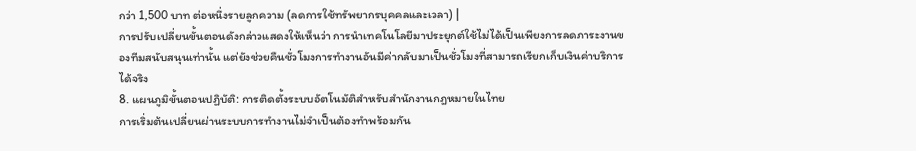กว่า 1,500 บาท ต่อหนึ่งรายลูกความ (ลดการใช้ทรัพยากรบุคคลและเวลา) |
การปรับเปลี่ยนขั้นตอนดังกล่าวแสดงให้เห็นว่า การนำเทคโนโลยีมาประยุกต์ใช้ไม่ได้เป็นเพียงการลดภาระงานของทีมสนับสนุนเท่านั้น แต่ยังช่วยคืนชั่วโมงการทำงานอันมีค่ากลับมาเป็นชั่วโมงที่สามารถเรียกเก็บเงินค่าบริการได้จริง
8. แผนภูมิขั้นตอนปฏิบัติ: การติดตั้งระบบอัตโนมัติสำหรับสำนักงานกฎหมายในไทย
การเริ่มต้นเปลี่ยนผ่านระบบการทำงานไม่จำเป็นต้องทำพร้อมกัน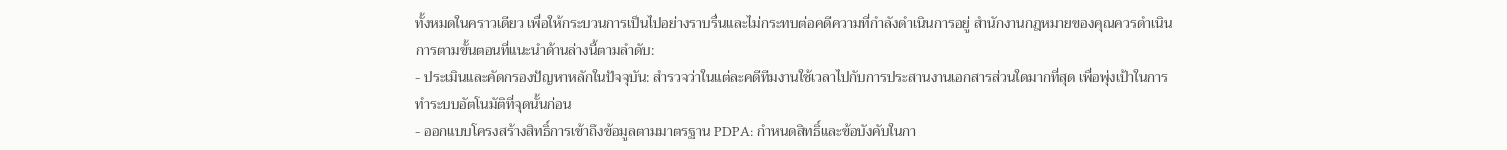ทั้งหมดในคราวเดียว เพื่อให้กระบวนการเป็นไปอย่างราบรื่นและไม่กระทบต่อคดีความที่กำลังดำเนินการอยู่ สำนักงานกฎหมายของคุณควรดำเนินการตามขั้นตอนที่แนะนำด้านล่างนี้ตามลำดับ:
- ประเมินและคัดกรองปัญหาหลักในปัจจุบัน: สำรวจว่าในแต่ละคดีทีมงานใช้เวลาไปกับการประสานงานเอกสารส่วนใดมากที่สุด เพื่อพุ่งเป้าในการทำระบบอัตโนมัติที่จุดนั้นก่อน
- ออกแบบโครงสร้างสิทธิ์การเข้าถึงข้อมูลตามมาตรฐาน PDPA: กำหนดสิทธิ์และข้อบังคับในกา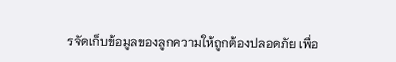รจัดเก็บข้อมูลของลูกความให้ถูกต้องปลอดภัย เพื่อ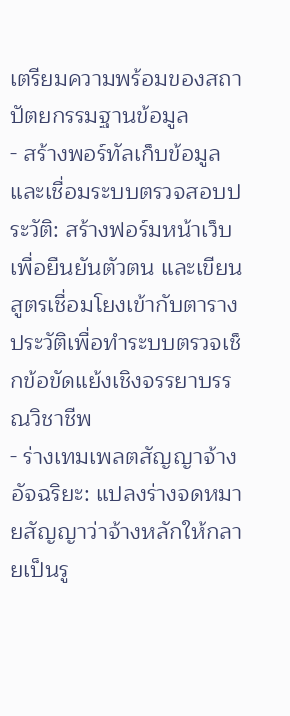เตรียมความพร้อมของสถาปัตยกรรมฐานข้อมูล
- สร้างพอร์ทัลเก็บข้อมูลและเชื่อมระบบตรวจสอบประวัติ: สร้างฟอร์มหน้าเว็บเพื่อยืนยันตัวตน และเขียนสูตรเชื่อมโยงเข้ากับตารางประวัติเพื่อทำระบบตรวจเช็กข้อขัดแย้งเชิงจรรยาบรรณวิชาชีพ
- ร่างเทมเพลตสัญญาจ้างอัจฉริยะ: แปลงร่างจดหมายสัญญาว่าจ้างหลักให้กลายเป็นรู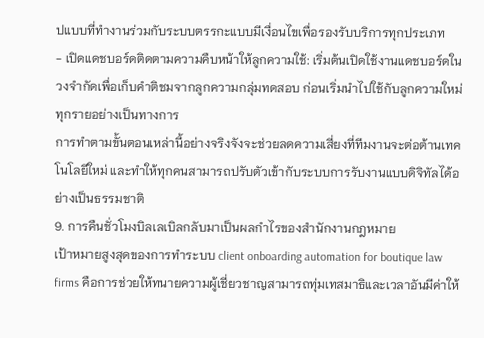ปแบบที่ทำงานร่วมกับระบบตรรกะแบบมีเงื่อนไขเพื่อรองรับบริการทุกประเภท
- เปิดแดชบอร์ดติดตามความคืบหน้าให้ลูกความใช้: เริ่มต้นเปิดใช้งานแดชบอร์ดในวงจำกัดเพื่อเก็บคำติชมจากลูกความกลุ่มทดสอบ ก่อนเริ่มนำไปใช้กับลูกความใหม่ทุกรายอย่างเป็นทางการ
การทำตามขั้นตอนเหล่านี้อย่างจริงจังจะช่วยลดความเสี่ยงที่ทีมงานจะต่อต้านเทคโนโลยีใหม่ และทำให้ทุกคนสามารถปรับตัวเข้ากับระบบการรับงานแบบดิจิทัลได้อย่างเป็นธรรมชาติ
9. การคืนชั่วโมงบิลเลเบิลกลับมาเป็นผลกำไรของสำนักงานกฎหมาย
เป้าหมายสูงสุดของการทำระบบ client onboarding automation for boutique law firms คือการช่วยให้ทนายความผู้เชี่ยวชาญสามารถทุ่มเทสมาธิและเวลาอันมีค่าให้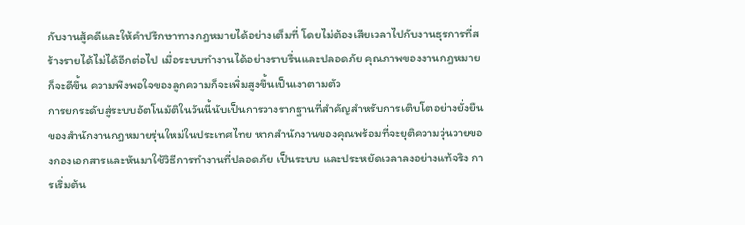กับงานสู้คดีและให้คำปรึกษาทางกฎหมายได้อย่างเต็มที่ โดยไม่ต้องเสียเวลาไปกับงานธุรการที่สร้างรายได้ไม่ได้อีกต่อไป เมื่อระบบทำงานได้อย่างราบรื่นและปลอดภัย คุณภาพของงานกฎหมายก็จะดีขึ้น ความพึงพอใจของลูกความก็จะเพิ่มสูงขึ้นเป็นเงาตามตัว
การยกระดับสู่ระบบอัตโนมัติในวันนี้นับเป็นการวางรากฐานที่สำคัญสำหรับการเติบโตอย่างยั่งยืนของสำนักงานกฎหมายรุ่นใหม่ในประเทศไทย หากสำนักงานของคุณพร้อมที่จะยุติความวุ่นวายของกองเอกสารและหันมาใช้วิธีการทำงานที่ปลอดภัย เป็นระบบ และประหยัดเวลาลงอย่างแท้จริง การเริ่มต้น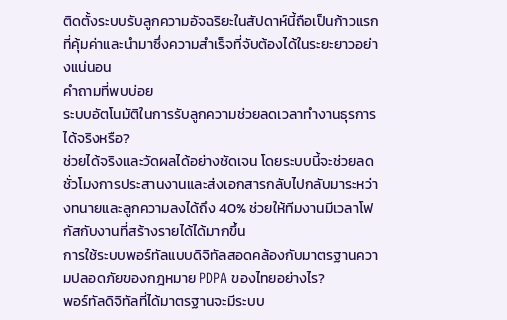ติดตั้งระบบรับลูกความอัจฉริยะในสัปดาห์นี้ถือเป็นก้าวแรกที่คุ้มค่าและนำมาซึ่งความสำเร็จที่จับต้องได้ในระยะยาวอย่างแน่นอน
คำถามที่พบบ่อย
ระบบอัตโนมัติในการรับลูกความช่วยลดเวลาทำงานธุรการได้จริงหรือ?
ช่วยได้จริงและวัดผลได้อย่างชัดเจน โดยระบบนี้จะช่วยลดชั่วโมงการประสานงานและส่งเอกสารกลับไปกลับมาระหว่างทนายและลูกความลงได้ถึง 40% ช่วยให้ทีมงานมีเวลาโฟกัสกับงานที่สร้างรายได้ได้มากขึ้น
การใช้ระบบพอร์ทัลแบบดิจิทัลสอดคล้องกับมาตรฐานความปลอดภัยของกฎหมาย PDPA ของไทยอย่างไร?
พอร์ทัลดิจิทัลที่ได้มาตรฐานจะมีระบบ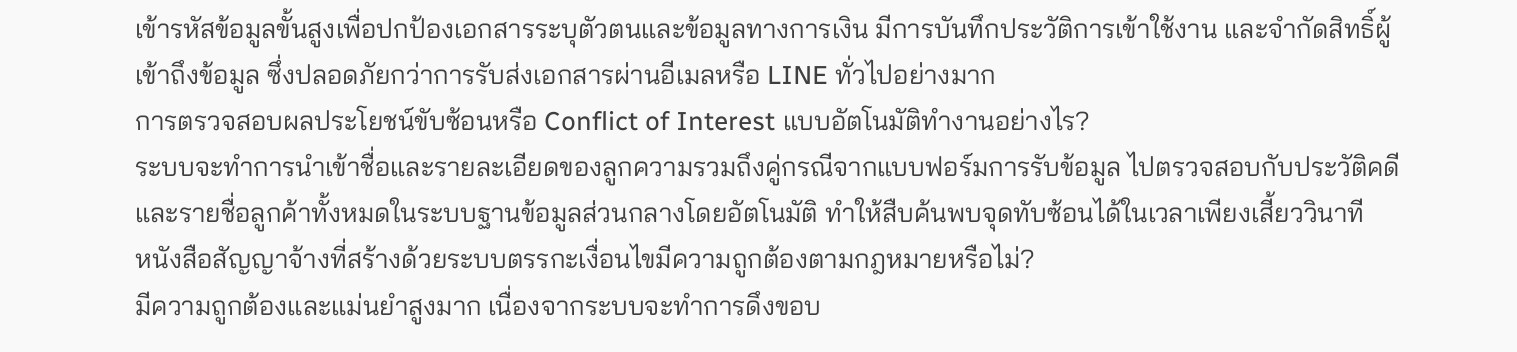เข้ารหัสข้อมูลขั้นสูงเพื่อปกป้องเอกสารระบุตัวตนและข้อมูลทางการเงิน มีการบันทึกประวัติการเข้าใช้งาน และจำกัดสิทธิ์ผู้เข้าถึงข้อมูล ซึ่งปลอดภัยกว่าการรับส่งเอกสารผ่านอีเมลหรือ LINE ทั่วไปอย่างมาก
การตรวจสอบผลประโยชน์ขับซ้อนหรือ Conflict of Interest แบบอัตโนมัติทำงานอย่างไร?
ระบบจะทำการนำเข้าชื่อและรายละเอียดของลูกความรวมถึงคู่กรณีจากแบบฟอร์มการรับข้อมูล ไปตรวจสอบกับประวัติคดีและรายชื่อลูกค้าทั้งหมดในระบบฐานข้อมูลส่วนกลางโดยอัตโนมัติ ทำให้สืบค้นพบจุดทับซ้อนได้ในเวลาเพียงเสี้ยววินาที
หนังสือสัญญาจ้างที่สร้างด้วยระบบตรรกะเงื่อนไขมีความถูกต้องตามกฎหมายหรือไม่?
มีความถูกต้องและแม่นยำสูงมาก เนื่องจากระบบจะทำการดึงขอบ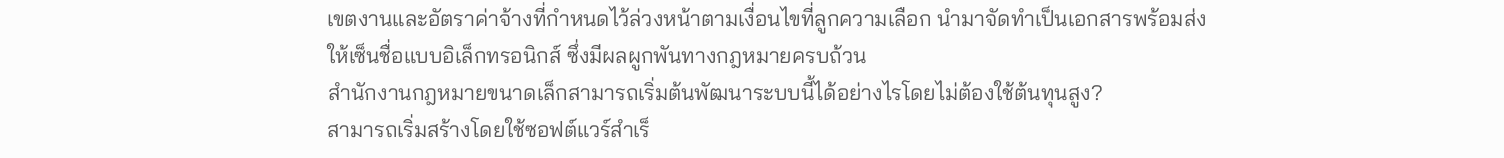เขตงานและอัตราค่าจ้างที่กำหนดไว้ล่วงหน้าตามเงื่อนไขที่ลูกความเลือก นำมาจัดทำเป็นเอกสารพร้อมส่งให้เซ็นชื่อแบบอิเล็กทรอนิกส์ ซึ่งมีผลผูกพันทางกฎหมายครบถ้วน
สำนักงานกฎหมายขนาดเล็กสามารถเริ่มต้นพัฒนาระบบนี้ได้อย่างไรโดยไม่ต้องใช้ต้นทุนสูง?
สามารถเริ่มสร้างโดยใช้ซอฟต์แวร์สำเร็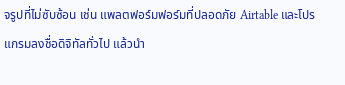จรูปที่ไม่ซับซ้อน เช่น แพลตฟอร์มฟอร์มที่ปลอดภัย Airtable และโปรแกรมลงชื่อดิจิทัลทั่วไป แล้วนำ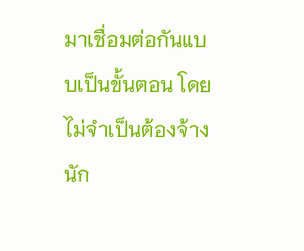มาเชื่อมต่อกันแบบเป็นขั้นตอน โดยไม่จำเป็นต้องจ้างนัก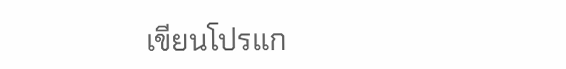เขียนโปรแก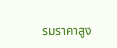รมราคาสูง